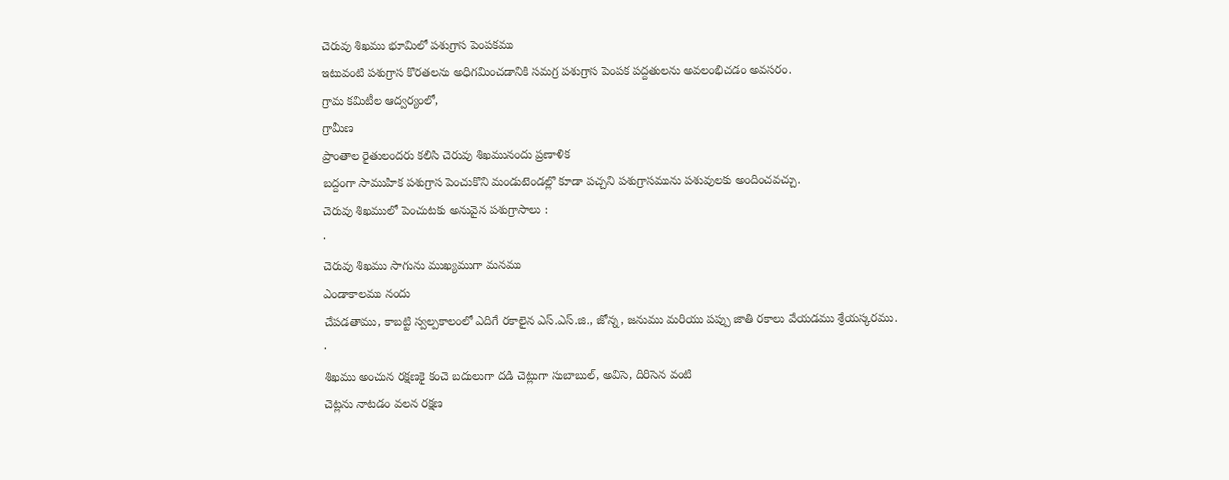చెరువు శిఖము భూమిలో పశుగ్రాస పెంపకము
ఇటువంటి పశుగ్రాస కొరతలను అధిగమించడానికి సమగ్ర పశుగ్రాస పెంపక పద్దతులను అవలంభిచడం అవసరం.
గ్రామ కమిటీల ఆద్వర్యంలో,
గ్రామీణ
ప్రాంతాల రైతులందరు కలిసి చెరువు శిఖమునందు ప్రణాళిక
బద్దంగా సాముహిక పశుగ్రాస పెంచుకొని మండుటెండల్లొ కూడా పచ్చని పశుగ్రాసమును పశువులకు అందించవచ్చు.
చెరువు శిఖములో పెంచుటకు అనువైన పశుగ్రాసాలు :
·
చెరువు శిఖము సాగును ముఖ్యముగా మనము
ఎండాకాలము నందు
చేపడతాము, కాబట్టి స్వల్పకాలంలో ఎదిగే రకాలైన ఎస్.ఎస్.జి., జోన్న, జనుము మరియు పప్పు జాతి రకాలు వేయడము శ్రేయస్కరము.
·
శిఖము అంచున రక్షణకై కంచె బదులుగా దడి చెట్లుగా సుబాబుల్, అవిసె, దిరిసెన వంటి
చెట్లను నాటడం వలన రక్షణ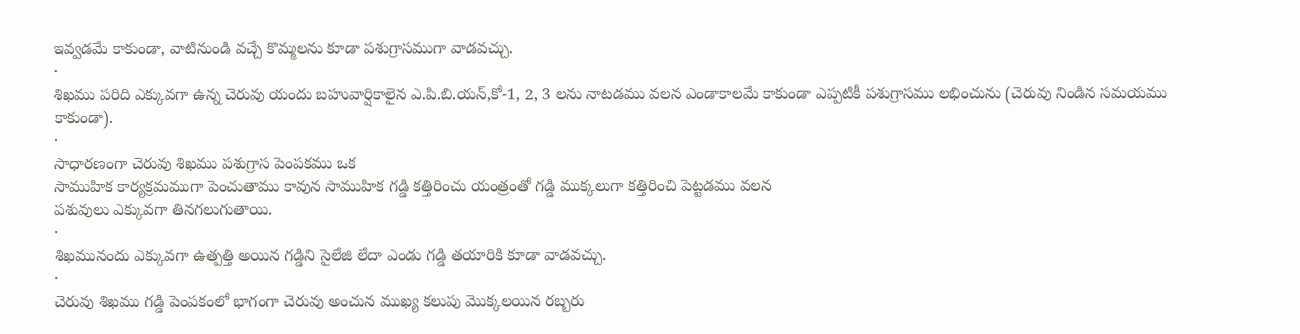ఇవ్వడమే కాకుండా, వాటినుండి వచ్చే కొమ్మలను కూడా పశుగ్రాసముగా వాడవచ్చు.
·
శిఖము పరిది ఎక్కువగా ఉన్న చెరువు యందు బహువార్షికాలైన ఎ.పి.బి.యన్,కో-1, 2, 3 లను నాటడము వలన ఎండాకాలమే కాకుండా ఎప్పటికీ పశుగ్రాసము లభించును (చెరువు నిండిన సమయము కాకుండా).
·
సాధారణంగా చెరువు శిఖము పశుగ్రాస పెంపకము ఒక
సాముహిక కార్యక్రమముగా పెంచుతాము కావున సాముహిక గడ్డి కత్తిరించు యంత్రంతో గడ్డి ముక్కలుగా కత్తిరించి పెట్టడము వలన
పశువులు ఎక్కువగా తినగలుగుతాయి.
·
శిఖమునందు ఎక్కువగా ఉత్పత్తి అయిన గడ్డిని సైలేజి లేదా ఎండు గడ్డి తయారికి కూడా వాడవచ్చు.
·
చెరువు శిఖము గడ్డి పెంపకంలో భాగంగా చెరువు అంచున ముఖ్య కలుపు మొక్కలయిన రబ్బరు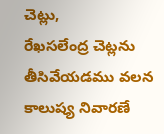చెట్లు,
రేఖసలేంద్ర చెట్లను తీసివేయడము వలన కాలుష్య నివారణే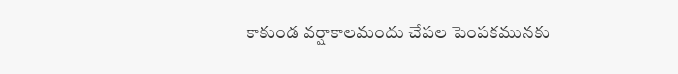కాకుండ వర్షాకాలమందు చేపల పెంపకమునకు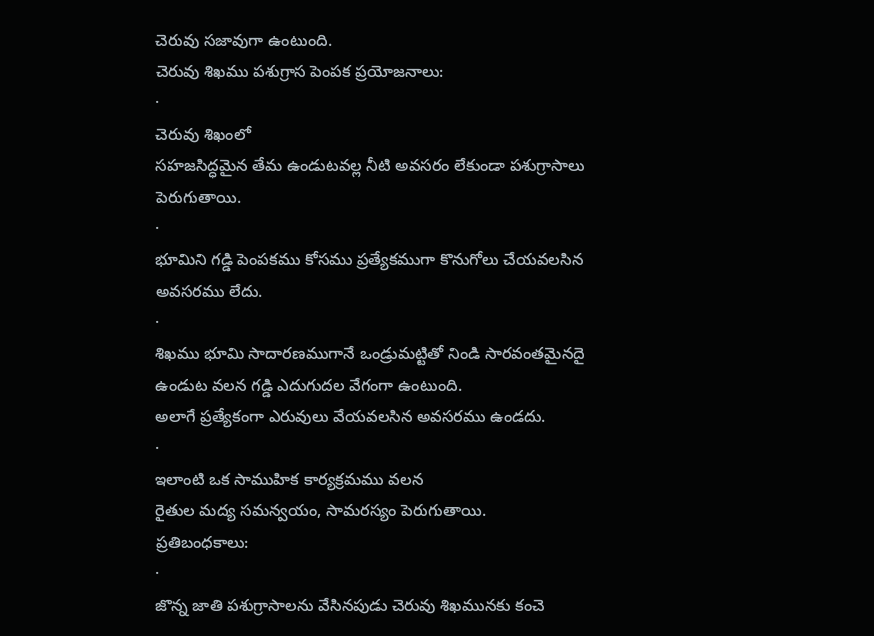చెరువు సజావుగా ఉంటుంది.
చెరువు శిఖము పశుగ్రాస పెంపక ప్రయోజనాలు:
·
చెరువు శిఖంలో
సహజసిద్ధమైన తేమ ఉండుటవల్ల నీటి అవసరం లేకుండా పశుగ్రాసాలు
పెరుగుతాయి.
·
భూమిని గడ్డి పెంపకము కోసము ప్రత్యేకముగా కొనుగోలు చేయవలసిన అవసరము లేదు.
·
శిఖము భూమి సాదారణముగానే ఒండ్రుమట్టితో నిండి సారవంతమైనదై ఉండుట వలన గడ్డి ఎదుగుదల వేగంగా ఉంటుంది.
అలాగే ప్రత్యేకంగా ఎరువులు వేయవలసిన అవసరము ఉండదు.
·
ఇలాంటి ఒక సాముహిక కార్యక్రమము వలన
రైతుల మద్య సమన్వయం, సామరస్యం పెరుగుతాయి.
ప్రతిబంధకాలు:
·
జొన్న జాతి పశుగ్రాసాలను వేసినపుడు చెరువు శిఖమునకు కంచె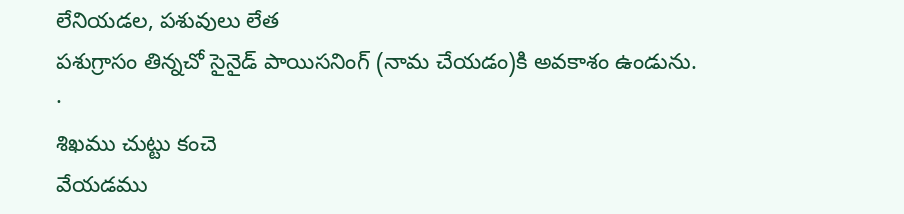లేనియడల, పశువులు లేత
పశుగ్రాసం తిన్నచో సైనైడ్ పాయిసనింగ్ (నామ చేయడం)కి అవకాశం ఉండును.
·
శిఖము చుట్టు కంచె
వేయడము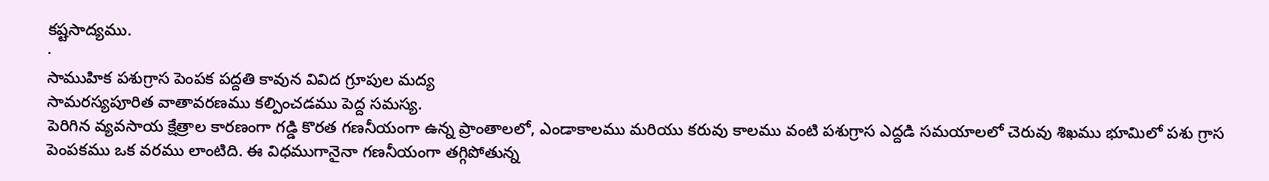కష్టసాద్యము.
·
సాముహిక పశుగ్రాస పెంపక పద్దతి కావున వివిద గ్రూపుల మద్య
సామరస్యపూరిత వాతావరణము కల్పించడము పెద్ద సమస్య.
పెరిగిన వ్యవసాయ క్షేత్రాల కారణంగా గడ్డి కొరత గణనీయంగా ఉన్న ప్రాంతాలలో, ఎండాకాలము మరియు కరువు కాలము వంటి పశుగ్రాస ఎద్దడి సమయాలలో చెరువు శిఖము భూమిలో పశు గ్రాస పెంపకము ఒక వరము లాంటిది. ఈ విధముగానైనా గణనీయంగా తగ్గిపోతున్న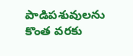పాడిపశువులను కొంత వరకు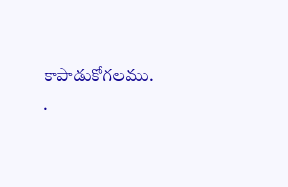కాపాడుకోగలము.
·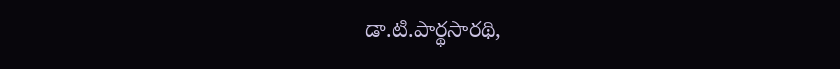డా.టి.పార్థసారథి,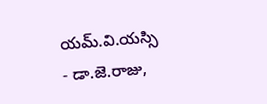యమ్.వి.యస్సి
- డా.జె.రాజు,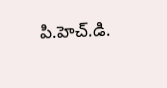పి.హెచ్.డి.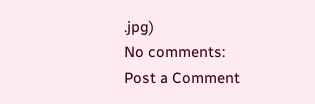.jpg)
No comments:
Post a Comment